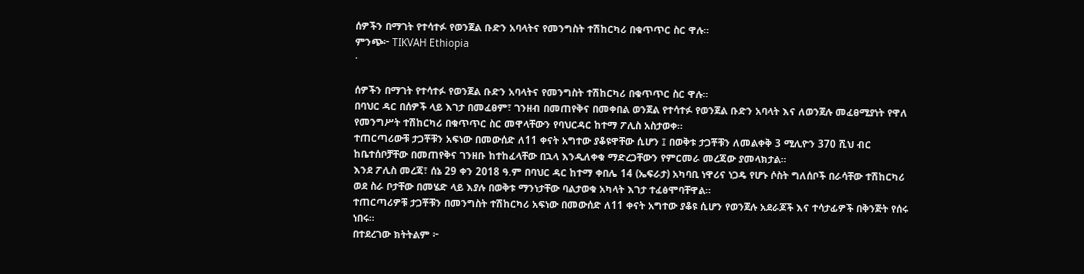ሰዎችን በማገት የተሳተፉ የወንጀል ቡድን አባላትና የመንግስት ተሽከርካሪ በቁጥጥር ስር ዋሉ።
ምንጭ፦ TIKVAH Ethiopia
·

ሰዎችን በማገት የተሳተፉ የወንጀል ቡድን አባላትና የመንግስት ተሽከርካሪ በቁጥጥር ስር ዋሉ።
በባህር ዳር በሰዎች ላይ እገታ በመፈፀም፣ ገንዘብ በመጠየቅና በመቀበል ወንጀል የተሳተፉ የወንጀል ቡድን አባላት እና ለወንጀሉ መፈፀሚያነት የዋለ የመንግሥት ተሽከርካሪ በቁጥጥር ስር መዋላቸውን የባህርዳር ከተማ ፖሊስ አስታወቀ።
ተጠርጣሪውቹ ታጋቾቹን አፍነው በመውሰድ ለ11 ቀናት አግተው ያቆዩዋቸው ሲሆን ፤ በወቅቱ ታጋቾቹን ለመልቀቅ 3 ሚሊዮን 370 ሺህ ብር ከቤተሰቦቻቸው በመጠየቅና ገንዘቡ ከተከፈላቸው በኋላ እንዲለቀቁ ማድረጋቸውን የምርመራ መረጃው ያመላክታል።
እንደ ፖሊስ መረጃ፣ ሰኔ 29 ቀን 2018 ዓ.ም በባህር ዳር ከተማ ቀበሌ 14 (ኤፍራታ) አካባቢ ነዋሪና ነጋዴ የሆኑ ሶስት ግለሰቦች በራሳቸው ተሽከርካሪ ወደ ስራ ቦታቸው በመሄድ ላይ እያሉ በወቅቱ ማንነታቸው ባልታወቁ አካላት እገታ ተፈፅሞባቸዋል።
ተጠርጣሪዎቹ ታጋቾቹን በመንግስት ተሽከርካሪ አፍነው በመውሰድ ለ11 ቀናት አግተው ያቆዩ ሲሆን የወንጀሉ አደራጆች እና ተሳታፊዎች በቅንጅት የሰሩ ነበሩ።
በተደረገው ክትትልም ፦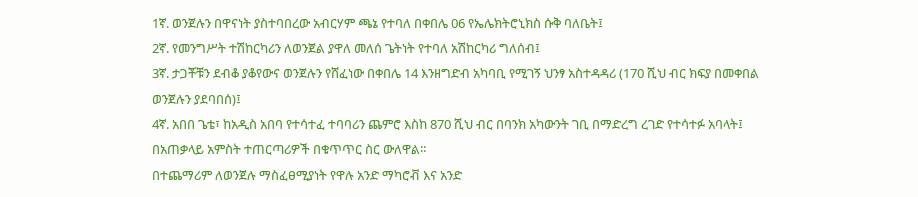1ኛ. ወንጀሉን በዋናነት ያስተባበረው አብርሃም ጫኔ የተባለ በቀበሌ 06 የኤሌክትሮኒክስ ሱቅ ባለቤት፤
2ኛ. የመንግሥት ተሽከርካሪን ለወንጀል ያዋለ መለሰ ጌትነት የተባለ አሽከርካሪ ግለሰብ፤
3ኛ. ታጋቾቹን ደብቆ ያቆየውና ወንጀሉን የሸፈነው በቀበሌ 14 እንዘግድብ አካባቢ የሚገኝ ህንፃ አስተዳዳሪ (170 ሺህ ብር ክፍያ በመቀበል ወንጀሉን ያደባበሰ)፤
4ኛ. አበበ ጌቴ፣ ከአዲስ አበባ የተሳተፈ ተባባሪን ጨምሮ እስከ 870 ሺህ ብር በባንክ አካውንት ገቢ በማድረግ ረገድ የተሳተፉ አባላት፤ በአጠቃላይ አምስት ተጠርጣሪዎች በቁጥጥር ስር ውለዋል።
በተጨማሪም ለወንጀሉ ማስፈፀሚያነት የዋሉ አንድ ማካሮቭ እና አንድ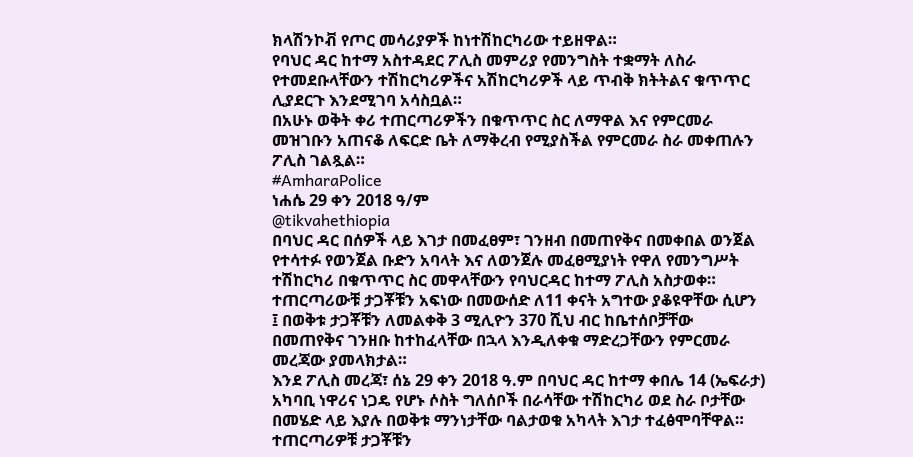ክላሽንኮቭ የጦር መሳሪያዎች ከነተሽከርካሪው ተይዘዋል።
የባህር ዳር ከተማ አስተዳደር ፖሊስ መምሪያ የመንግስት ተቋማት ለስራ የተመደቡላቸውን ተሽከርካሪዎችና አሽከርካሪዎች ላይ ጥብቅ ክትትልና ቁጥጥር ሊያደርጉ እንደሚገባ አሳስቧል።
በአሁኑ ወቅት ቀሪ ተጠርጣሪዎችን በቁጥጥር ስር ለማዋል እና የምርመራ መዝገቡን አጠናቆ ለፍርድ ቤት ለማቅረብ የሚያስችል የምርመራ ስራ መቀጠሉን ፖሊስ ገልጿል።
#AmharaPolice
ነሐሴ 29 ቀን 2018 ዓ/ም
@tikvahethiopia
በባህር ዳር በሰዎች ላይ እገታ በመፈፀም፣ ገንዘብ በመጠየቅና በመቀበል ወንጀል የተሳተፉ የወንጀል ቡድን አባላት እና ለወንጀሉ መፈፀሚያነት የዋለ የመንግሥት ተሽከርካሪ በቁጥጥር ስር መዋላቸውን የባህርዳር ከተማ ፖሊስ አስታወቀ።
ተጠርጣሪውቹ ታጋቾቹን አፍነው በመውሰድ ለ11 ቀናት አግተው ያቆዩዋቸው ሲሆን ፤ በወቅቱ ታጋቾቹን ለመልቀቅ 3 ሚሊዮን 370 ሺህ ብር ከቤተሰቦቻቸው በመጠየቅና ገንዘቡ ከተከፈላቸው በኋላ እንዲለቀቁ ማድረጋቸውን የምርመራ መረጃው ያመላክታል።
እንደ ፖሊስ መረጃ፣ ሰኔ 29 ቀን 2018 ዓ.ም በባህር ዳር ከተማ ቀበሌ 14 (ኤፍራታ) አካባቢ ነዋሪና ነጋዴ የሆኑ ሶስት ግለሰቦች በራሳቸው ተሽከርካሪ ወደ ስራ ቦታቸው በመሄድ ላይ እያሉ በወቅቱ ማንነታቸው ባልታወቁ አካላት እገታ ተፈፅሞባቸዋል።
ተጠርጣሪዎቹ ታጋቾቹን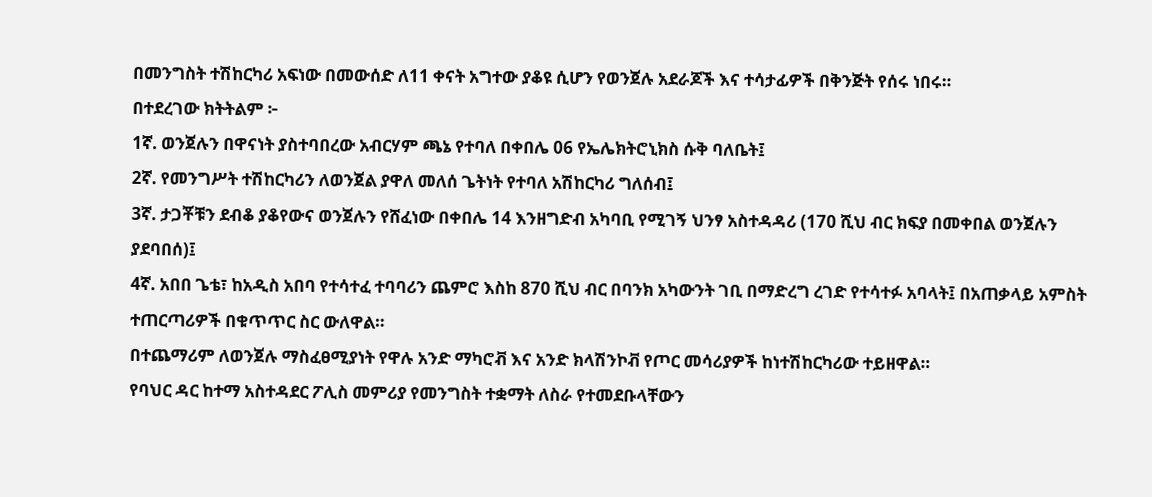በመንግስት ተሽከርካሪ አፍነው በመውሰድ ለ11 ቀናት አግተው ያቆዩ ሲሆን የወንጀሉ አደራጆች እና ተሳታፊዎች በቅንጅት የሰሩ ነበሩ።
በተደረገው ክትትልም ፦
1ኛ. ወንጀሉን በዋናነት ያስተባበረው አብርሃም ጫኔ የተባለ በቀበሌ 06 የኤሌክትሮኒክስ ሱቅ ባለቤት፤
2ኛ. የመንግሥት ተሽከርካሪን ለወንጀል ያዋለ መለሰ ጌትነት የተባለ አሽከርካሪ ግለሰብ፤
3ኛ. ታጋቾቹን ደብቆ ያቆየውና ወንጀሉን የሸፈነው በቀበሌ 14 እንዘግድብ አካባቢ የሚገኝ ህንፃ አስተዳዳሪ (170 ሺህ ብር ክፍያ በመቀበል ወንጀሉን ያደባበሰ)፤
4ኛ. አበበ ጌቴ፣ ከአዲስ አበባ የተሳተፈ ተባባሪን ጨምሮ እስከ 870 ሺህ ብር በባንክ አካውንት ገቢ በማድረግ ረገድ የተሳተፉ አባላት፤ በአጠቃላይ አምስት ተጠርጣሪዎች በቁጥጥር ስር ውለዋል።
በተጨማሪም ለወንጀሉ ማስፈፀሚያነት የዋሉ አንድ ማካሮቭ እና አንድ ክላሽንኮቭ የጦር መሳሪያዎች ከነተሽከርካሪው ተይዘዋል።
የባህር ዳር ከተማ አስተዳደር ፖሊስ መምሪያ የመንግስት ተቋማት ለስራ የተመደቡላቸውን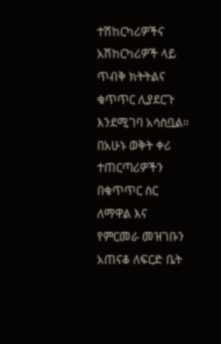ተሽከርካሪዎችና አሽከርካሪዎች ላይ ጥብቅ ክትትልና ቁጥጥር ሊያደርጉ እንደሚገባ አሳስቧል።
በአሁኑ ወቅት ቀሪ ተጠርጣሪዎችን በቁጥጥር ስር ለማዋል እና የምርመራ መዝገቡን አጠናቆ ለፍርድ ቤት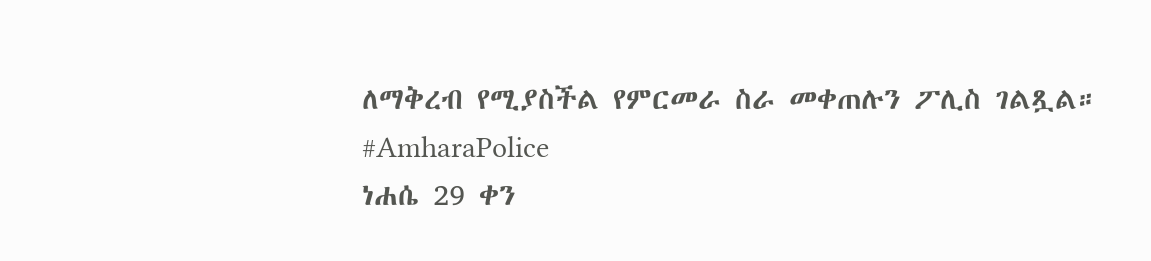ለማቅረብ የሚያስችል የምርመራ ስራ መቀጠሉን ፖሊስ ገልጿል።
#AmharaPolice
ነሐሴ 29 ቀን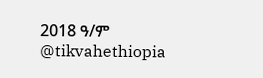2018 ዓ/ም
@tikvahethiopia